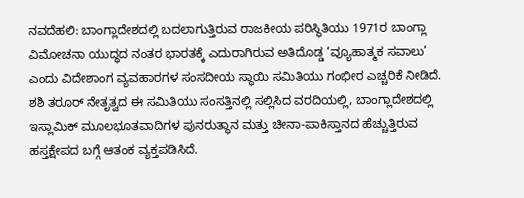ನವದೆಹಲಿ: ಬಾಂಗ್ಲಾದೇಶದಲ್ಲಿ ಬದಲಾಗುತ್ತಿರುವ ರಾಜಕೀಯ ಪರಿಸ್ಥಿತಿಯು 1971ರ ಬಾಂಗ್ಲಾ ವಿಮೋಚನಾ ಯುದ್ಧದ ನಂತರ ಭಾರತಕ್ಕೆ ಎದುರಾಗಿರುವ ಅತಿದೊಡ್ಡ ‘ವ್ಯೂಹಾತ್ಮಕ ಸವಾಲು’ ಎಂದು ವಿದೇಶಾಂಗ ವ್ಯವಹಾರಗಳ ಸಂಸದೀಯ ಸ್ಥಾಯಿ ಸಮಿತಿಯು ಗಂಭೀರ ಎಚ್ಚರಿಕೆ ನೀಡಿದೆ.
ಶಶಿ ತರೂರ್ ನೇತೃತ್ವದ ಈ ಸಮಿತಿಯು ಸಂಸತ್ತಿನಲ್ಲಿ ಸಲ್ಲಿಸಿದ ವರದಿಯಲ್ಲಿ, ಬಾಂಗ್ಲಾದೇಶದಲ್ಲಿ ಇಸ್ಲಾಮಿಕ್ ಮೂಲಭೂತವಾದಿಗಳ ಪುನರುತ್ಥಾನ ಮತ್ತು ಚೀನಾ-ಪಾಕಿಸ್ತಾನದ ಹೆಚ್ಚುತ್ತಿರುವ ಹಸ್ತಕ್ಷೇಪದ ಬಗ್ಗೆ ಆತಂಕ ವ್ಯಕ್ತಪಡಿಸಿದೆ.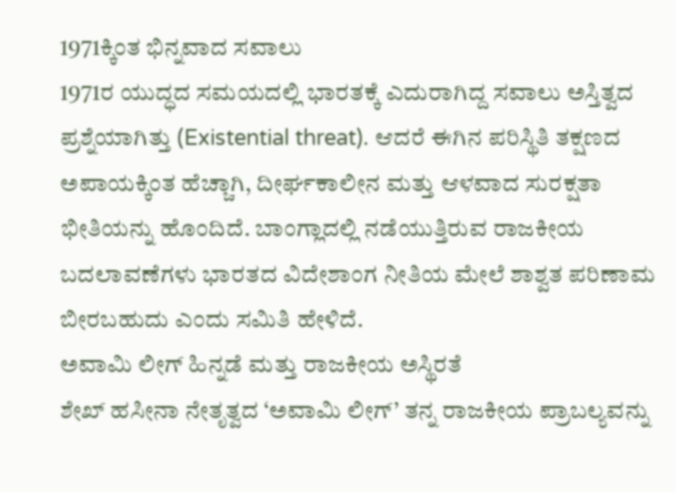1971ಕ್ಕಿಂತ ಭಿನ್ನವಾದ ಸವಾಲು
1971ರ ಯುದ್ಧದ ಸಮಯದಲ್ಲಿ ಭಾರತಕ್ಕೆ ಎದುರಾಗಿದ್ದ ಸವಾಲು ಅಸ್ತಿತ್ವದ ಪ್ರಶ್ನೆಯಾಗಿತ್ತು (Existential threat). ಆದರೆ ಈಗಿನ ಪರಿಸ್ಥಿತಿ ತಕ್ಷಣದ ಅಪಾಯಕ್ಕಿಂತ ಹೆಚ್ಚಾಗಿ, ದೀರ್ಘಕಾಲೀನ ಮತ್ತು ಆಳವಾದ ಸುರಕ್ಷತಾ ಭೀತಿಯನ್ನು ಹೊಂದಿದೆ. ಬಾಂಗ್ಲಾದಲ್ಲಿ ನಡೆಯುತ್ತಿರುವ ರಾಜಕೀಯ ಬದಲಾವಣೆಗಳು ಭಾರತದ ವಿದೇಶಾಂಗ ನೀತಿಯ ಮೇಲೆ ಶಾಶ್ವತ ಪರಿಣಾಮ ಬೀರಬಹುದು ಎಂದು ಸಮಿತಿ ಹೇಳಿದೆ.
ಅವಾಮಿ ಲೀಗ್ ಹಿನ್ನಡೆ ಮತ್ತು ರಾಜಕೀಯ ಅಸ್ಥಿರತೆ
ಶೇಖ್ ಹಸೀನಾ ನೇತೃತ್ವದ ‘ಅವಾಮಿ ಲೀಗ್’ ತನ್ನ ರಾಜಕೀಯ ಪ್ರಾಬಲ್ಯವನ್ನು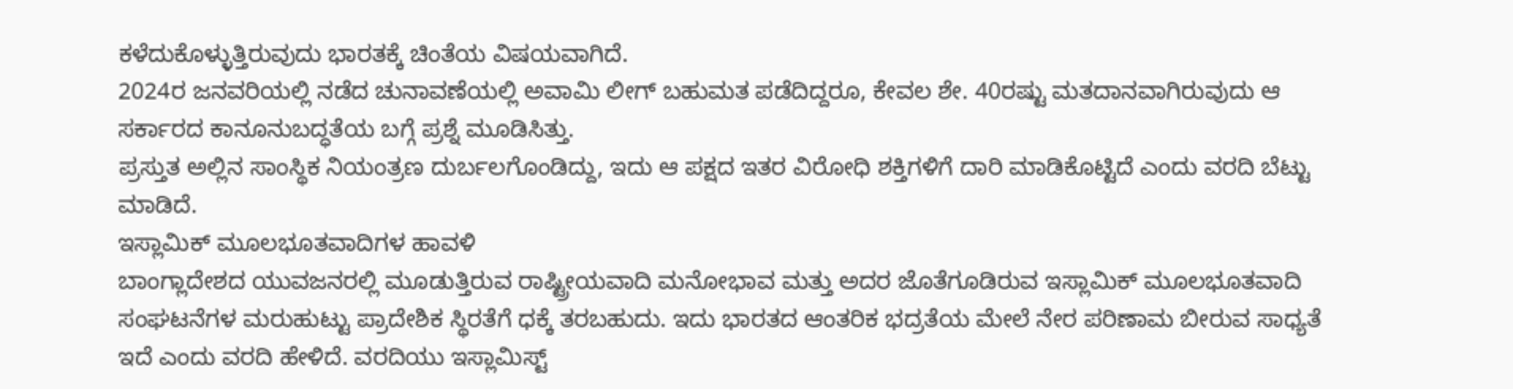ಕಳೆದುಕೊಳ್ಳುತ್ತಿರುವುದು ಭಾರತಕ್ಕೆ ಚಿಂತೆಯ ವಿಷಯವಾಗಿದೆ.
2024ರ ಜನವರಿಯಲ್ಲಿ ನಡೆದ ಚುನಾವಣೆಯಲ್ಲಿ ಅವಾಮಿ ಲೀಗ್ ಬಹುಮತ ಪಡೆದಿದ್ದರೂ, ಕೇವಲ ಶೇ. 40ರಷ್ಟು ಮತದಾನವಾಗಿರುವುದು ಆ ಸರ್ಕಾರದ ಕಾನೂನುಬದ್ಧತೆಯ ಬಗ್ಗೆ ಪ್ರಶ್ನೆ ಮೂಡಿಸಿತ್ತು.
ಪ್ರಸ್ತುತ ಅಲ್ಲಿನ ಸಾಂಸ್ಥಿಕ ನಿಯಂತ್ರಣ ದುರ್ಬಲಗೊಂಡಿದ್ದು, ಇದು ಆ ಪಕ್ಷದ ಇತರ ವಿರೋಧಿ ಶಕ್ತಿಗಳಿಗೆ ದಾರಿ ಮಾಡಿಕೊಟ್ಟಿದೆ ಎಂದು ವರದಿ ಬೆಟ್ಟು ಮಾಡಿದೆ.
ಇಸ್ಲಾಮಿಕ್ ಮೂಲಭೂತವಾದಿಗಳ ಹಾವಳಿ
ಬಾಂಗ್ಲಾದೇಶದ ಯುವಜನರಲ್ಲಿ ಮೂಡುತ್ತಿರುವ ರಾಷ್ಟ್ರೀಯವಾದಿ ಮನೋಭಾವ ಮತ್ತು ಅದರ ಜೊತೆಗೂಡಿರುವ ಇಸ್ಲಾಮಿಕ್ ಮೂಲಭೂತವಾದಿ ಸಂಘಟನೆಗಳ ಮರುಹುಟ್ಟು ಪ್ರಾದೇಶಿಕ ಸ್ಥಿರತೆಗೆ ಧಕ್ಕೆ ತರಬಹುದು. ಇದು ಭಾರತದ ಆಂತರಿಕ ಭದ್ರತೆಯ ಮೇಲೆ ನೇರ ಪರಿಣಾಮ ಬೀರುವ ಸಾಧ್ಯತೆ ಇದೆ ಎಂದು ವರದಿ ಹೇಳಿದೆ. ವರದಿಯು ಇಸ್ಲಾಮಿಸ್ಟ್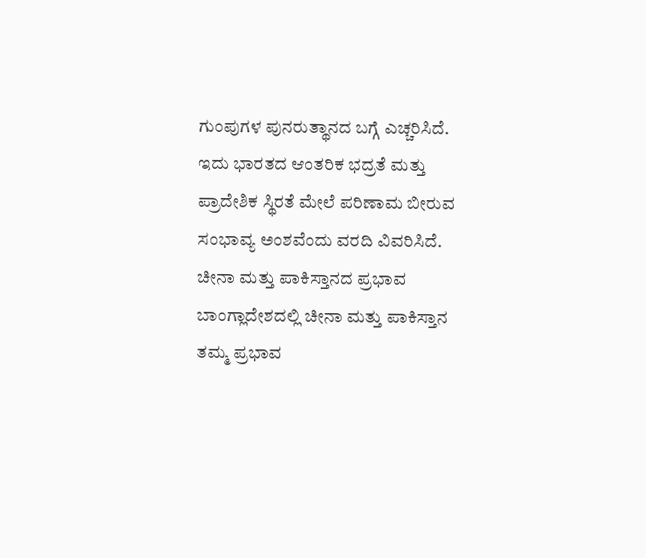ಗುಂಪುಗಳ ಪುನರುತ್ಥಾನದ ಬಗ್ಗೆ ಎಚ್ಚರಿಸಿದೆ. ಇದು ಭಾರತದ ಆಂತರಿಕ ಭದ್ರತೆ ಮತ್ತು ಪ್ರಾದೇಶಿಕ ಸ್ಥಿರತೆ ಮೇಲೆ ಪರಿಣಾಮ ಬೀರುವ ಸಂಭಾವ್ಯ ಅಂಶವೆಂದು ವರದಿ ವಿವರಿಸಿದೆ.
ಚೀನಾ ಮತ್ತು ಪಾಕಿಸ್ತಾನದ ಪ್ರಭಾವ
ಬಾಂಗ್ಲಾದೇಶದಲ್ಲಿ ಚೀನಾ ಮತ್ತು ಪಾಕಿಸ್ತಾನ ತಮ್ಮ ಪ್ರಭಾವ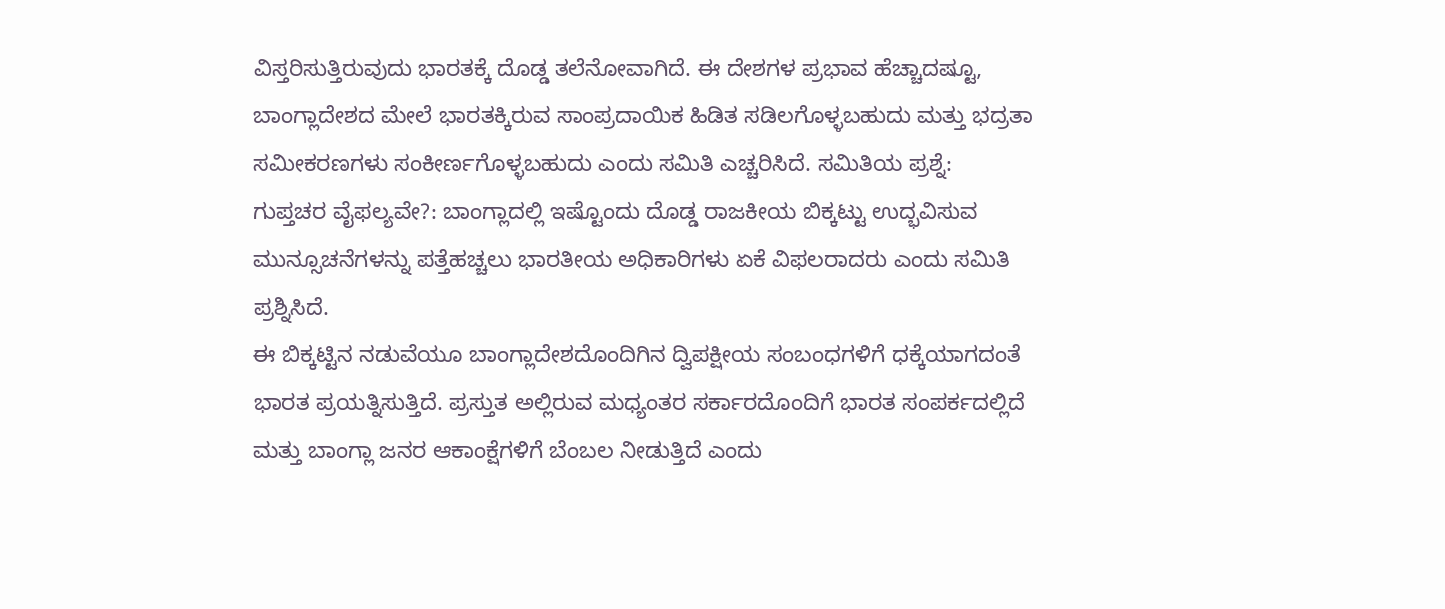ವಿಸ್ತರಿಸುತ್ತಿರುವುದು ಭಾರತಕ್ಕೆ ದೊಡ್ಡ ತಲೆನೋವಾಗಿದೆ. ಈ ದೇಶಗಳ ಪ್ರಭಾವ ಹೆಚ್ಚಾದಷ್ಟೂ, ಬಾಂಗ್ಲಾದೇಶದ ಮೇಲೆ ಭಾರತಕ್ಕಿರುವ ಸಾಂಪ್ರದಾಯಿಕ ಹಿಡಿತ ಸಡಿಲಗೊಳ್ಳಬಹುದು ಮತ್ತು ಭದ್ರತಾ ಸಮೀಕರಣಗಳು ಸಂಕೀರ್ಣಗೊಳ್ಳಬಹುದು ಎಂದು ಸಮಿತಿ ಎಚ್ಚರಿಸಿದೆ. ಸಮಿತಿಯ ಪ್ರಶ್ನೆ:
ಗುಪ್ತಚರ ವೈಫಲ್ಯವೇ?: ಬಾಂಗ್ಲಾದಲ್ಲಿ ಇಷ್ಟೊಂದು ದೊಡ್ಡ ರಾಜಕೀಯ ಬಿಕ್ಕಟ್ಟು ಉದ್ಭವಿಸುವ ಮುನ್ಸೂಚನೆಗಳನ್ನು ಪತ್ತೆಹಚ್ಚಲು ಭಾರತೀಯ ಅಧಿಕಾರಿಗಳು ಏಕೆ ವಿಫಲರಾದರು ಎಂದು ಸಮಿತಿ ಪ್ರಶ್ನಿಸಿದೆ.
ಈ ಬಿಕ್ಕಟ್ಟಿನ ನಡುವೆಯೂ ಬಾಂಗ್ಲಾದೇಶದೊಂದಿಗಿನ ದ್ವಿಪಕ್ಷೀಯ ಸಂಬಂಧಗಳಿಗೆ ಧಕ್ಕೆಯಾಗದಂತೆ ಭಾರತ ಪ್ರಯತ್ನಿಸುತ್ತಿದೆ. ಪ್ರಸ್ತುತ ಅಲ್ಲಿರುವ ಮಧ್ಯಂತರ ಸರ್ಕಾರದೊಂದಿಗೆ ಭಾರತ ಸಂಪರ್ಕದಲ್ಲಿದೆ ಮತ್ತು ಬಾಂಗ್ಲಾ ಜನರ ಆಕಾಂಕ್ಷೆಗಳಿಗೆ ಬೆಂಬಲ ನೀಡುತ್ತಿದೆ ಎಂದು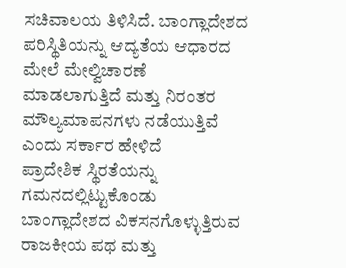ಸಚಿವಾಲಯ ತಿಳಿಸಿದೆ. ಬಾಂಗ್ಲಾದೇಶದ ಪರಿಸ್ಥಿತಿಯನ್ನು ಆದ್ಯತೆಯ ಆಧಾರದ ಮೇಲೆ ಮೇಲ್ವಿಚಾರಣೆ ಮಾಡಲಾಗುತ್ತಿದೆ ಮತ್ತು ನಿರಂತರ ಮೌಲ್ಯಮಾಪನಗಳು ನಡೆಯುತ್ತಿವೆ ಎಂದು ಸರ್ಕಾರ ಹೇಳಿದೆ
ಪ್ರಾದೇಶಿಕ ಸ್ಥಿರತೆಯನ್ನು ಗಮನದಲ್ಲಿಟ್ಟುಕೊಂಡು ಬಾಂಗ್ಲಾದೇಶದ ವಿಕಸನಗೊಳ್ಳುತ್ತಿರುವ ರಾಜಕೀಯ ಪಥ ಮತ್ತು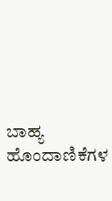ಬಾಹ್ಯ ಹೊಂದಾಣಿಕೆಗಳ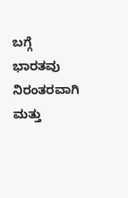ಬಗ್ಗೆ ಭಾರತವು ನಿರಂತರವಾಗಿ ಮತ್ತು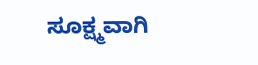ಸೂಕ್ಷ್ಮವಾಗಿ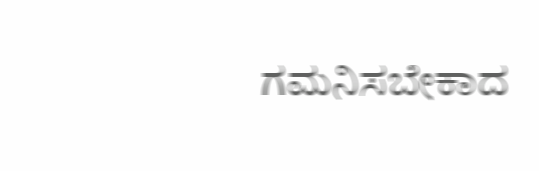ಗಮನಿಸಬೇಕಾದ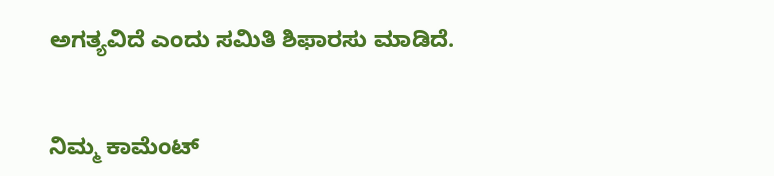ಅಗತ್ಯವಿದೆ ಎಂದು ಸಮಿತಿ ಶಿಫಾರಸು ಮಾಡಿದೆ.


ನಿಮ್ಮ ಕಾಮೆಂಟ್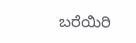ಬರೆಯಿರಿ